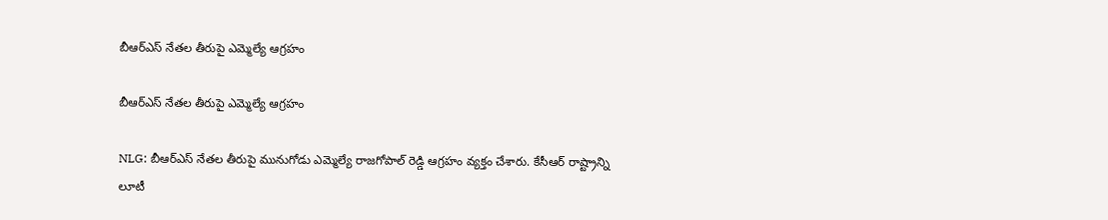బీఆర్ఎస్ నేతల తీరుపై ఎమ్మెల్యే ఆగ్రహం

బీఆర్ఎస్ నేతల తీరుపై ఎమ్మెల్యే ఆగ్రహం

NLG: బీఆర్ఎస్ నేతల తీరుపై మునుగోడు ఎమ్మెల్యే రాజగోపాల్ రెడ్డి ఆగ్రహం వ్యక్తం చేశారు. కేసీఆర్ రాష్ట్రాన్ని లూటీ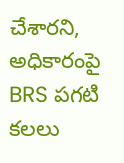చేశారని, అధికారంపై BRS పగటి కలలు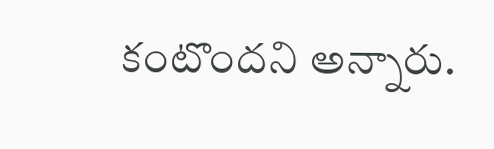కంటొందని అన్నారు.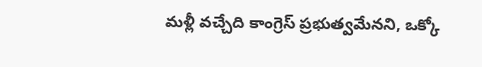మళ్లీ వచ్చేది కాంగ్రెస్ ప్రభుత్వమేనని, ఒక్కో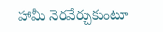హామీ నెరవేర్చుకుంటూ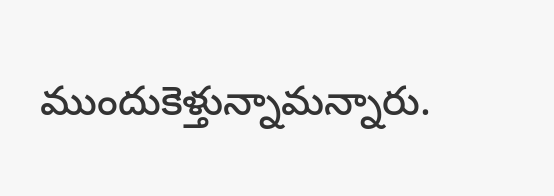ముందుకెళ్తున్నామన్నారు.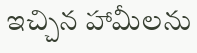ఇచ్చిన హామీలను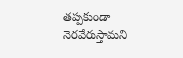తప్పకుండా నెరవేరుస్తామని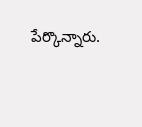పేర్కొన్నారు.